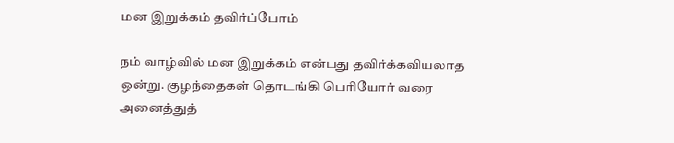மன இறுக்கம் தவிர்ப்போம்

நம் வாழ்வில் மன இறுக்கம் என்பது தவிர்க்கவியலாத ஒன்று. குழந்தைகள் தொடங்கி பெரியோர் வரை அனைத்துத்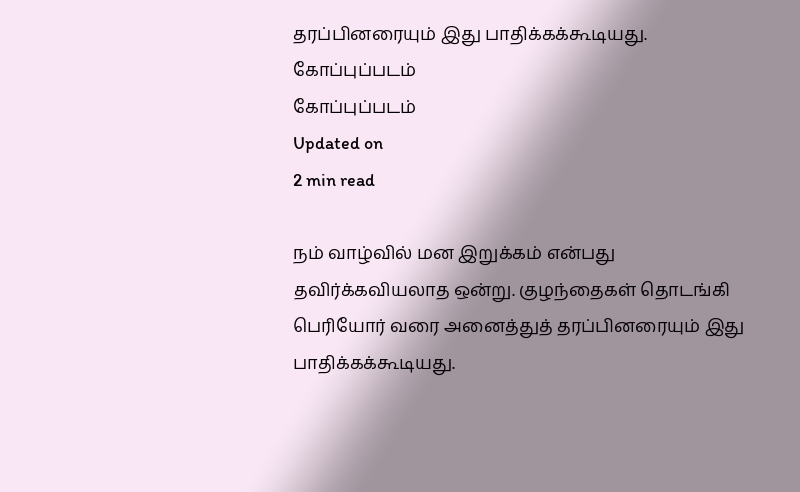தரப்பினரையும் இது பாதிக்கக்கூடியது.
கோப்புப்படம்
கோப்புப்படம்
Updated on
2 min read

நம் வாழ்வில் மன இறுக்கம் என்பது தவிர்க்கவியலாத ஒன்று. குழந்தைகள் தொடங்கி பெரியோர் வரை அனைத்துத் தரப்பினரையும் இது பாதிக்கக்கூடியது.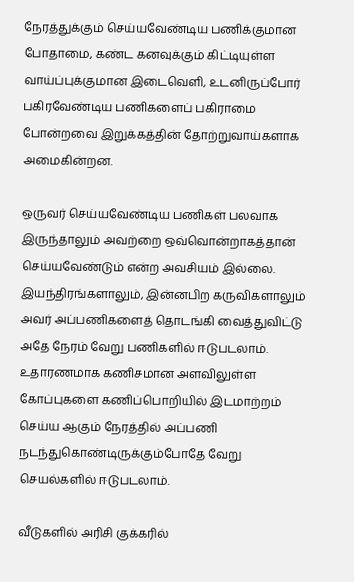நேரத்துக்கும் செய்யவேண்டிய பணிக்குமான போதாமை, கண்ட கனவுக்கும் கிட்டியுள்ள வாய்ப்புக்குமான இடைவெளி, உடனிருப்போர் பகிரவேண்டிய பணிகளைப் பகிராமை போன்றவை இறுக்கத்தின் தோற்றுவாய்களாக அமைகின்றன.

ஒருவர் செய்யவேண்டிய பணிகள் பலவாக இருந்தாலும் அவற்றை ஒவ்வொன்றாகத்தான் செய்யவேண்டும் என்ற அவசியம் இல்லை. இயந்திரங்களாலும், இன்னபிற கருவிகளாலும் அவர் அப்பணிகளைத் தொடங்கி வைத்துவிட்டு அதே நேரம் வேறு பணிகளில் ஈடுபடலாம். உதாரணமாக கணிசமான அளவிலுள்ள கோப்புகளை கணிப்பொறியில் இடமாற்றம் செய்ய ஆகும் நேரத்தில் அப்பணி நடந்துகொண்டிருக்கும்போதே வேறு செயல்களில் ஈடுபடலாம்.

வீடுகளில் அரிசி குக்கரில்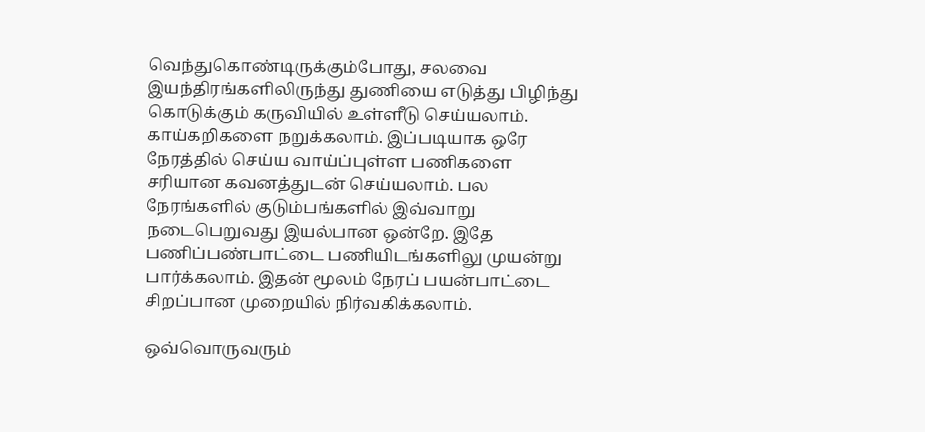வெந்துகொண்டிருக்கும்போது, சலவை இயந்திரங்களிலிருந்து துணியை எடுத்து பிழிந்து கொடுக்கும் கருவியில் உள்ளீடு செய்யலாம். காய்கறிகளை நறுக்கலாம். இப்படியாக ஒரே நேரத்தில் செய்ய வாய்ப்புள்ள பணிகளை சரியான கவனத்துடன் செய்யலாம். பல நேரங்களில் குடும்பங்களில் இவ்வாறு நடைபெறுவது இயல்பான ஒன்றே. இதே பணிப்பண்பாட்டை பணியிடங்களிலு முயன்று பார்க்கலாம். இதன் மூலம் நேரப் பயன்பாட்டை சிறப்பான முறையில் நிர்வகிக்கலாம்.

ஒவ்வொருவரும்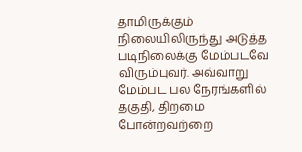தாமிருக்கும் நிலையிலிருந்து அடுத்த படிநிலைக்கு மேம்படவே விரும்புவர். அவ்வாறு மேம்பட பல நேரங்களில் தகுதி, திறமை போன்றவற்றை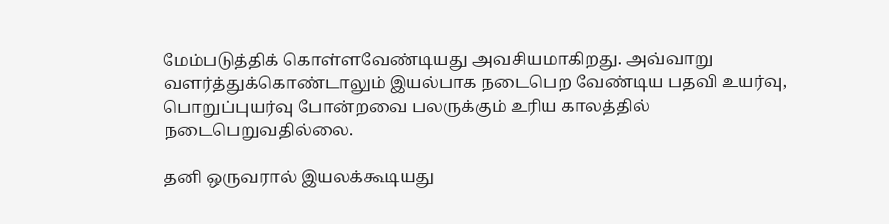மேம்படுத்திக் கொள்ளவேண்டியது அவசியமாகிறது. அவ்வாறு வளர்த்துக்கொண்டாலும் இயல்பாக நடைபெற வேண்டிய பதவி உயர்வு, பொறுப்புயர்வு போன்றவை பலருக்கும் உரிய காலத்தில் நடைபெறுவதில்லை.

தனி ஒருவரால் இயலக்கூடியது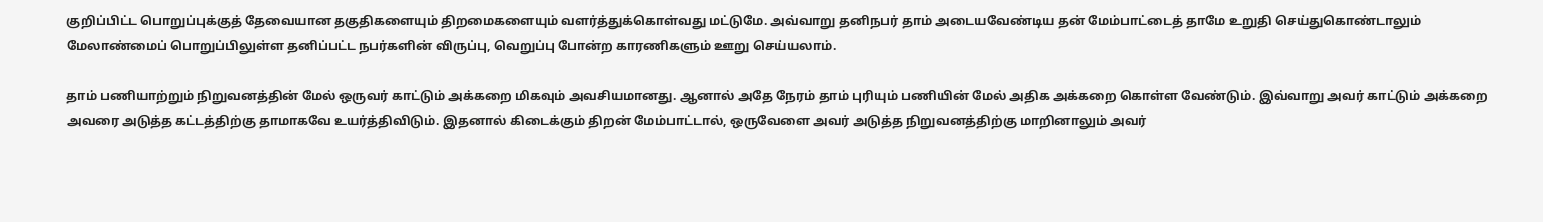குறிப்பிட்ட பொறுப்புக்குத் தேவையான தகுதிகளையும் திறமைகளையும் வளர்த்துக்கொள்வது மட்டுமே. அவ்வாறு தனிநபர் தாம் அடையவேண்டிய தன் மேம்பாட்டைத் தாமே உறுதி செய்துகொண்டாலும் மேலாண்மைப் பொறுப்பிலுள்ள தனிப்பட்ட நபர்களின் விருப்பு, வெறுப்பு போன்ற காரணிகளும் ஊறு செய்யலாம்.

தாம் பணியாற்றும் நிறுவனத்தின் மேல் ஒருவர் காட்டும் அக்கறை மிகவும் அவசியமானது. ஆனால் அதே நேரம் தாம் புரியும் பணியின் மேல் அதிக அக்கறை கொள்ள வேண்டும். இவ்வாறு அவர் காட்டும் அக்கறை அவரை அடுத்த கட்டத்திற்கு தாமாகவே உயர்த்திவிடும். இதனால் கிடைக்கும் திறன் மேம்பாட்டால், ஒருவேளை அவர் அடுத்த நிறுவனத்திற்கு மாறினாலும் அவர்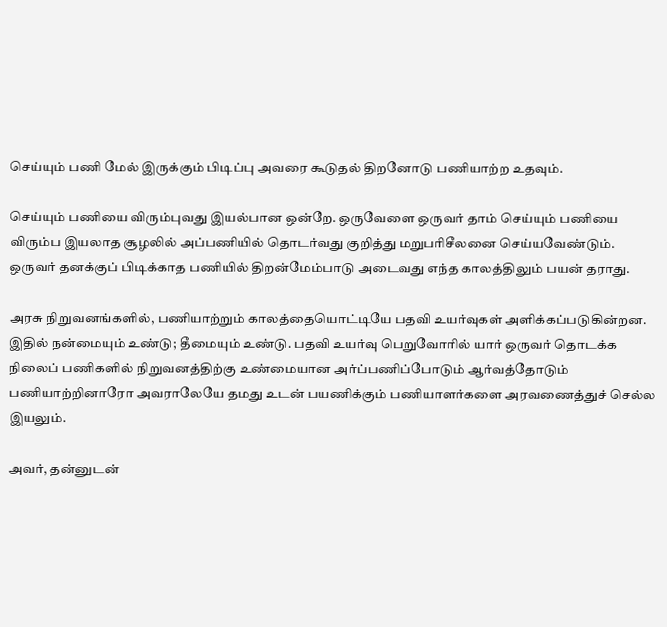செய்யும் பணி மேல் இருக்கும் பிடிப்பு அவரை கூடுதல் திறனோடு பணியாற்ற உதவும்.

செய்யும் பணியை விரும்புவது இயல்பான ஒன்றே. ஒருவேளை ஒருவர் தாம் செய்யும் பணியை விரும்ப இயலாத சூழலில் அப்பணியில் தொடர்வது குறித்து மறுபரிசீலனை செய்யவேண்டும். ஒருவர் தனக்குப் பிடிக்காத பணியில் திறன்மேம்பாடு அடைவது எந்த காலத்திலும் பயன் தராது.

அரசு நிறுவனங்களில், பணியாற்றும் காலத்தையொட்டியே பதவி உயர்வுகள் அளிக்கப்படுகின்றன. இதில் நன்மையும் உண்டு; தீமையும் உண்டு. பதவி உயர்வு பெறுவோரில் யார் ஒருவர் தொடக்க நிலைப் பணிகளில் நிறுவனத்திற்கு உண்மையான அர்ப்பணிப்போடும் ஆர்வத்தோடும் பணியாற்றினாரோ அவராலேயே தமது உடன் பயணிக்கும் பணியாளர்களை அரவணைத்துச் செல்ல இயலும்.

அவர், தன்னுடன்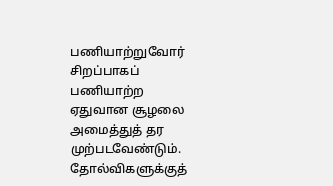பணியாற்றுவோர் சிறப்பாகப் பணியாற்ற ஏதுவான சூழலை அமைத்துத் தர முற்படவேண்டும். தோல்விகளுக்குத்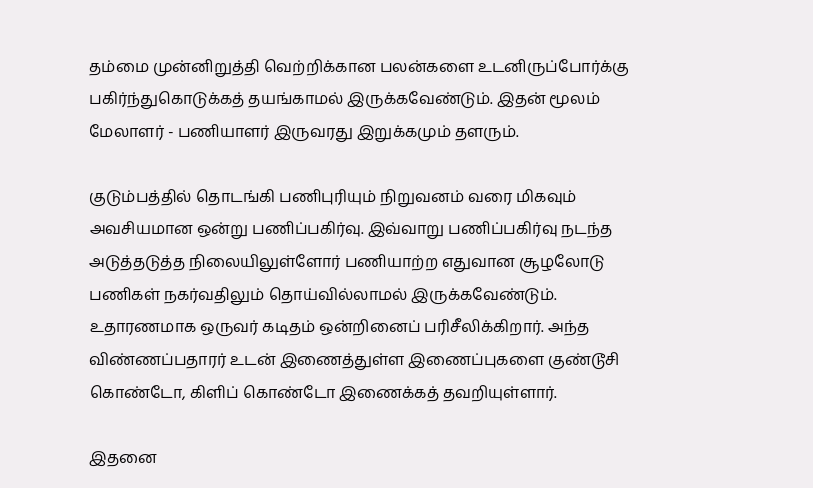தம்மை முன்னிறுத்தி வெற்றிக்கான பலன்களை உடனிருப்போர்க்கு பகிர்ந்துகொடுக்கத் தயங்காமல் இருக்கவேண்டும். இதன் மூலம் மேலாளர் - பணியாளர் இருவரது இறுக்கமும் தளரும்.

குடும்பத்தில் தொடங்கி பணிபுரியும் நிறுவனம் வரை மிகவும் அவசியமான ஒன்று பணிப்பகிர்வு. இவ்வாறு பணிப்பகிர்வு நடந்த அடுத்தடுத்த நிலையிலுள்ளோர் பணியாற்ற எதுவான சூழலோடு பணிகள் நகர்வதிலும் தொய்வில்லாமல் இருக்கவேண்டும். உதாரணமாக ஒருவர் கடிதம் ஒன்றினைப் பரிசீலிக்கிறார். அந்த விண்ணப்பதாரர் உடன் இணைத்துள்ள இணைப்புகளை குண்டூசி கொண்டோ, கிளிப் கொண்டோ இணைக்கத் தவறியுள்ளார்.

இதனை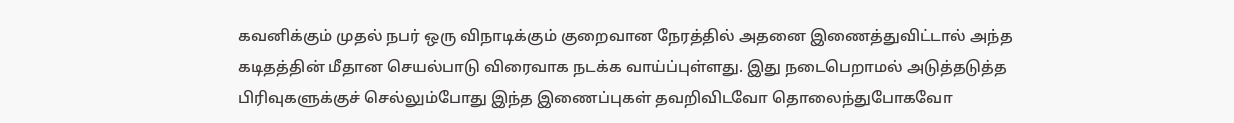கவனிக்கும் முதல் நபர் ஒரு விநாடிக்கும் குறைவான நேரத்தில் அதனை இணைத்துவிட்டால் அந்த கடிதத்தின் மீதான செயல்பாடு விரைவாக நடக்க வாய்ப்புள்ளது. இது நடைபெறாமல் அடுத்தடுத்த பிரிவுகளுக்குச் செல்லும்போது இந்த இணைப்புகள் தவறிவிடவோ தொலைந்துபோகவோ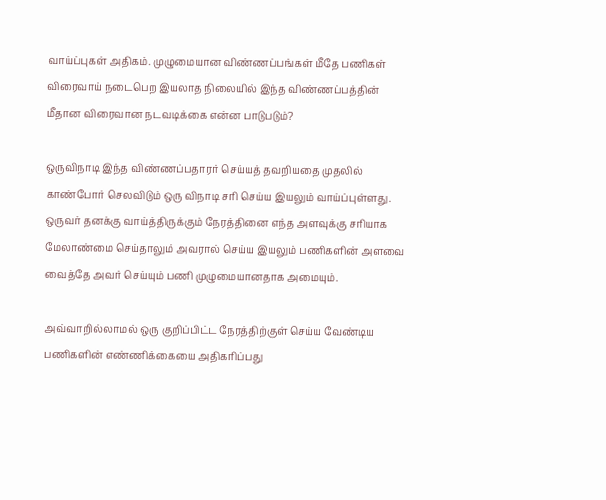வாய்ப்புகள் அதிகம். முழுமையான விண்ணப்பங்கள் மீதே பணிகள் விரைவாய் நடைபெற இயலாத நிலையில் இந்த விண்ணப்பத்தின் மீதான விரைவான நடவடிக்கை என்ன பாடுபடும்?

ஒருவிநாடி இந்த விண்ணப்பதாரர் செய்யத் தவறியதை முதலில் காண்போர் செலவிடும் ஒரு விநாடி சரி செய்ய இயலும் வாய்ப்புள்ளது. ஒருவர் தனக்கு வாய்த்திருக்கும் நேரத்தினை எந்த அளவுக்கு சரியாக மேலாண்மை செய்தாலும் அவரால் செய்ய இயலும் பணிகளின் அளவை வைத்தே அவர் செய்யும் பணி முழுமையானதாக அமையும்.

அவ்வாறில்லாமல் ஒரு குறிப்பிட்ட நேரத்திற்குள் செய்ய வேண்டிய பணிகளின் எண்ணிக்கையை அதிகரிப்பது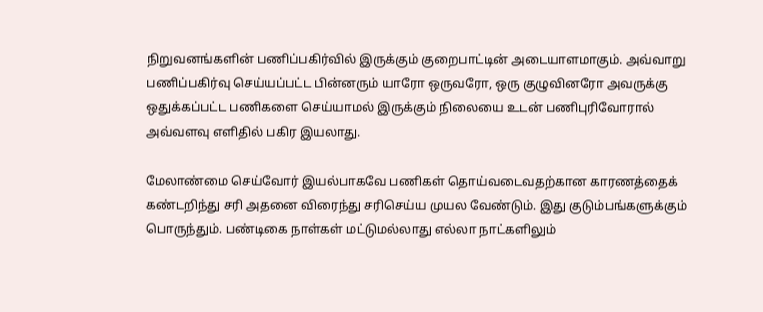நிறுவனங்களின் பணிப்பகிர்வில் இருக்கும் குறைபாட்டின் அடையாளமாகும். அவ்வாறு பணிப்பகிர்வு செய்யப்பட்ட பின்னரும் யாரோ ஒருவரோ, ஒரு குழுவினரோ அவருக்கு ஒதுக்கப்பட்ட பணிகளை செய்யாமல் இருக்கும் நிலையை உடன் பணிபுரிவோரால் அவ்வளவு எளிதில் பகிர இயலாது.

மேலாண்மை செய்வோர் இயல்பாகவே பணிகள் தொய்வடைவதற்கான காரணத்தைக் கண்டறிந்து சரி அதனை விரைந்து சரிசெய்ய முயல வேண்டும். இது குடும்பங்களுக்கும் பொருந்தும். பண்டிகை நாள்கள் மட்டுமல்லாது எல்லா நாட்களிலும்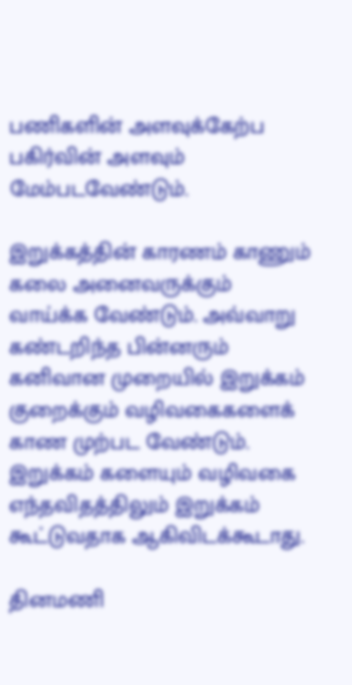பணிகளின் அளவுக்கேற்ப பகிர்வின் அளவும் மேம்படவேண்டும்.

இறுக்கத்தின் காரணம் காணும் கலை அனைவருக்கும் வாய்க்க வேண்டும். அவ்வாறு கண்டறிந்த பின்னரும் கனிவான முறையில் இறுக்கம் குறைக்கும் வழிவகைகளைக் காண முற்பட வேண்டும். இறுக்கம் களையும் வழிவகை எந்தவிதத்திலும் இறுக்கம் கூட்டுவதாக ஆகிவிடக்கூடாது.

தினமணி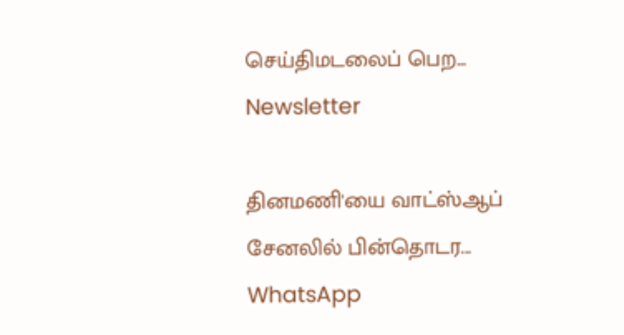செய்திமடலைப் பெற... Newsletter

தினமணி'யை வாட்ஸ்ஆப் சேனலில் பின்தொடர... WhatsApp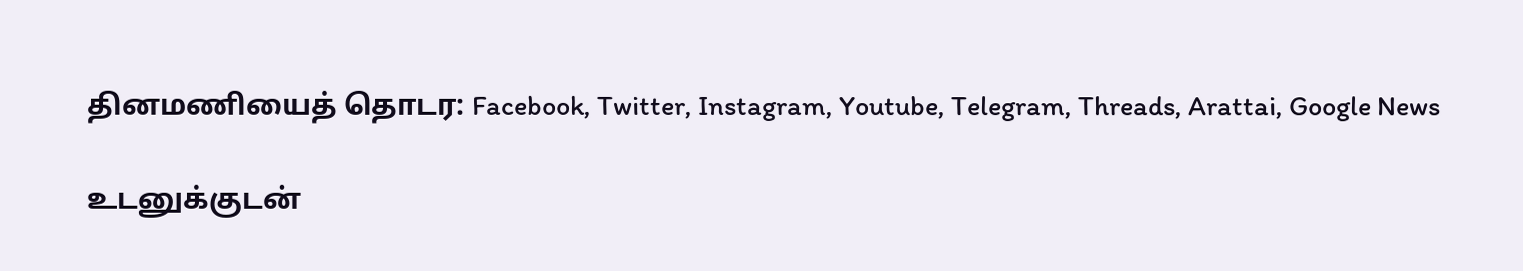தினமணியைத் தொடர: Facebook, Twitter, Instagram, Youtube, Telegram, Threads, Arattai, Google News

உடனுக்குடன்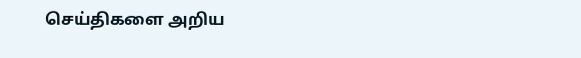செய்திகளை அறிய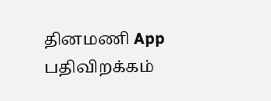தினமணி App பதிவிறக்கம்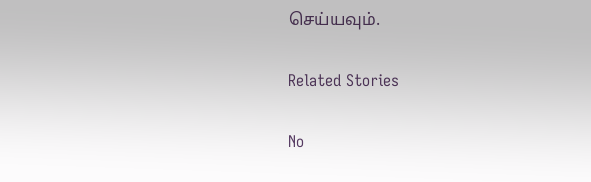செய்யவும்.

Related Stories

No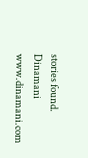stories found.
Dinamani
www.dinamani.com